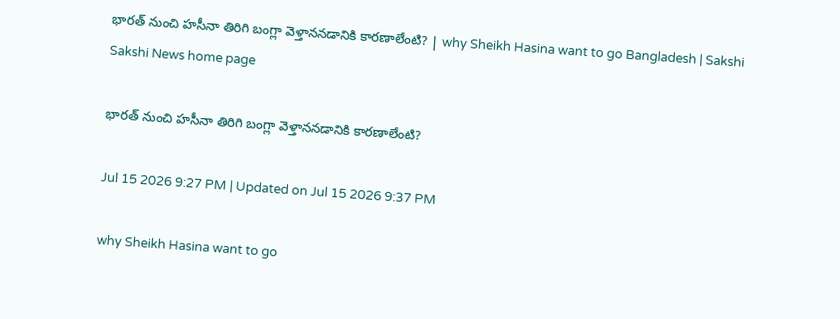భారత్‌ నుంచి హసీనా తిరిగి బంగ్లా వెళ్తాననడానికి కారణాలేంటి? | why Sheikh Hasina want to go Bangladesh | Sakshi
Sakshi News home page

భారత్‌ నుంచి హసీనా తిరిగి బంగ్లా వెళ్తాననడానికి కారణాలేంటి?

Jul 15 2026 9:27 PM | Updated on Jul 15 2026 9:37 PM

why Sheikh Hasina want to go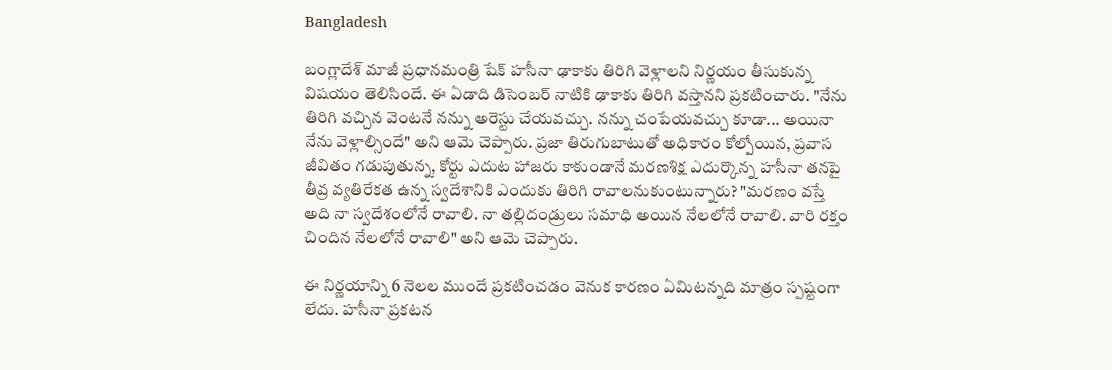Bangladesh

బంగ్లాదేశ్ మాజీ ప్రధానమంత్రి షేక్ హసీనా ఢాకాకు తిరిగి వెళ్లాలని నిర్ణయం తీసుకున్న విషయం తెలిసిందే. ఈ ఏడాది డిసెంబర్ నాటికి ఢాకాకు తిరిగి వస్తానని ప్రకటించారు. "నేను తిరిగి వచ్చిన వెంటనే నన్ను అరెస్టు చేయవచ్చు. నన్ను చంపేయవచ్చు కూడా... అయినా నేను వెళ్లాల్సిందే" అని ఆమె చెప్పారు. ప్రజా తిరుగుబాటుతో అధికారం కోల్పోయిన, ప్రవాస జీవితం గడుపుతున్న, కోర్టు ఎదుట హాజరు కాకుండానే మరణశిక్ష ఎదుర్కొన్న హసీనా తనపై తీవ్ర వ్యతిరేకత ఉన్న స్వదేశానికి ఎందుకు తిరిగి రావాలనుకుంటున్నారు? "మరణం వస్తే అది నా స్వదేశంలోనే రావాలి. నా తల్లిదండ్రులు సమాధి అయిన నేలలోనే రావాలి. వారి రక్తం చిందిన నేలలోనే రావాలి" అని ఆమె చెప్పారు.

ఈ నిర్ణయాన్ని 6 నెలల ముందే ప్రకటించడం వెనుక కారణం ఏమిటన్నది మాత్రం స్పష్టంగా లేదు. హసీనా ప్రకటన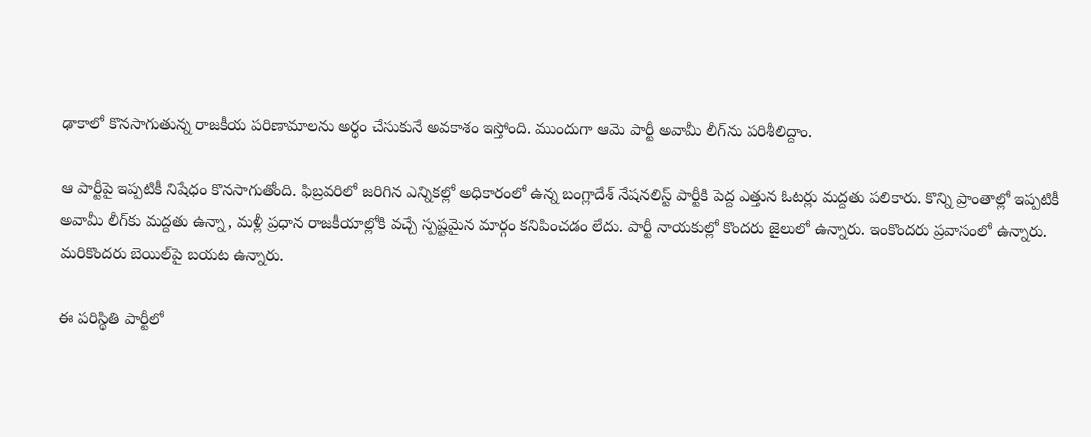ఢాకాలో కొనసాగుతున్న రాజకీయ పరిణామాలను అర్థం చేసుకునే అవకాశం ఇస్తోంది. ముందుగా ఆమె పార్టీ అవామీ లీగ్‌ను పరిశీలిద్దాం.

ఆ పార్టీపై ఇప్పటికీ నిషేధం కొనసాగుతోంది. ఫిబ్రవరిలో జరిగిన ఎన్నికల్లో అధికారంలో ఉన్న బంగ్లాదేశ్ నేషనలిస్ట్ పార్టీకి పెద్ద ఎత్తున ఓటర్లు మద్దతు పలికారు. కొన్ని ప్రాంతాల్లో ఇప్పటికీ అవామీ లీగ్‌కు మద్దతు ఉన్నా, మళ్లీ ప్రధాన రాజకీయాల్లోకి వచ్చే స్పష్టమైన మార్గం కనిపించడం లేదు. పార్టీ నాయకుల్లో కొందరు జైలులో ఉన్నారు. ఇంకొందరు ప్రవాసంలో ఉన్నారు. మరికొందరు బెయిల్‌పై బయట ఉన్నారు.

ఈ పరిస్థితి పార్టీలో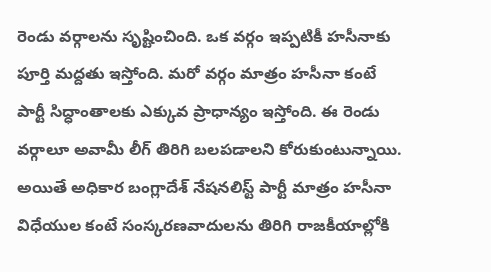రెండు వర్గాలను సృష్టించింది. ఒక వర్గం ఇప్పటికీ హసీనాకు పూర్తి మద్దతు ఇస్తోంది. మరో వర్గం మాత్రం హసీనా కంటే పార్టీ సిద్ధాంతాలకు ఎక్కువ ప్రాధాన్యం ఇస్తోంది. ఈ రెండు వర్గాలూ అవామీ లీగ్ తిరిగి బలపడాలని కోరుకుంటున్నాయి. అయితే అధికార బంగ్లాదేశ్ నేషనలిస్ట్ పార్టీ మాత్రం హసీనా విధేయుల కంటే సంస్కరణవాదులను తిరిగి రాజకీయాల్లోకి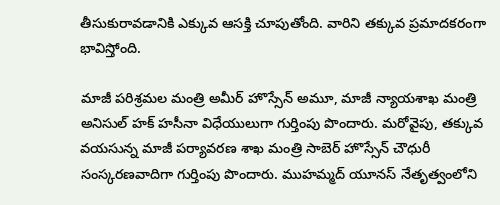తీసుకురావడానికి ఎక్కువ ఆసక్తి చూపుతోంది. వారిని తక్కువ ప్రమాదకరంగా భావిస్తోంది.

మాజీ పరిశ్రమల మంత్రి అమీర్ హొస్సేన్ అమూ, మాజీ న్యాయశాఖ మంత్రి అనిసుల్ హక్ హసీనా విధేయులుగా గుర్తింపు పొందారు. మరోవైపు, తక్కువ వయసున్న మాజీ పర్యావరణ శాఖ మంత్రి సాబెర్ హొస్సేన్ చౌధురీ సంస్కరణవాదిగా గుర్తింపు పొందారు. ముహమ్మద్ యూనస్ నేతృత్వంలోని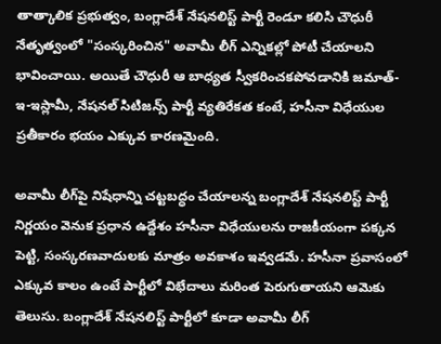తాత్కాలిక ప్రభుత్వం, బంగ్లాదేశ్ నేషనలిస్ట్ పార్టీ రెండూ కలిసి చౌధురీ నేతృత్వంలో "సంస్కరించిన" అవామీ లీగ్ ఎన్నికల్లో పోటీ చేయాలని భావించాయి. అయితే చౌధురీ ఆ బాధ్యత స్వీకరించకపోవడానికి జమాత్-ఇ-ఇస్లామీ, నేషనల్ సిటిజన్స్ పార్టీ వ్యతిరేకత కంటే, హసీనా విధేయుల ప్రతీకారం భయం ఎక్కువ కారణమైంది.

అవామీ లీగ్‌పై నిషేధాన్ని చట్టబద్ధం చేయాలన్న బంగ్లాదేశ్ నేషనలిస్ట్ పార్టీ నిర్ణయం వెనుక ప్రధాన ఉద్దేశం హసీనా విధేయులను రాజకీయంగా పక్కన పెట్టి, సంస్కరణవాదులకు మాత్రం అవకాశం ఇవ్వడమే. హసీనా ప్రవాసంలో ఎక్కువ కాలం ఉంటే పార్టీలో విభేదాలు మరింత పెరుగుతాయని ఆమెకు తెలుసు. బంగ్లాదేశ్ నేషనలిస్ట్ పార్టీలో కూడా అవామీ లీగ్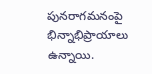పునరాగమనంపై భిన్నాభిప్రాయాలు ఉన్నాయి.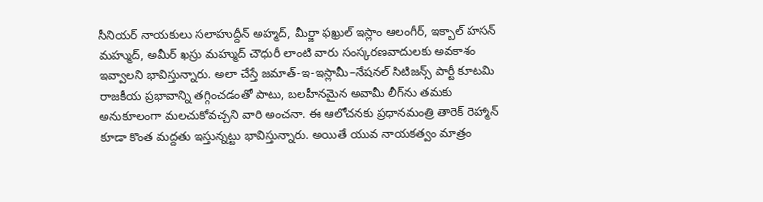సీనియర్ నాయకులు సలాహుద్దీన్ అహ్మద్, మీర్జా ఫఖ్రుల్ ఇస్లాం ఆలంగీర్, ఇక్బాల్ హసన్ మహ్ముద్, అమీర్ ఖస్రు మహ్ముద్ చౌధురీ లాంటి వారు సంస్కరణవాదులకు అవకాశం ఇవ్వాలని భావిస్తున్నారు. అలా చేస్తే జమాత్-ఇ-ఇస్లామీ–నేషనల్ సిటిజన్స్ పార్టీ కూటమి రాజకీయ ప్రభావాన్ని తగ్గించడంతో పాటు, బలహీనమైన అవామీ లీగ్‌ను తమకు అనుకూలంగా మలచుకోవచ్చని వారి అంచనా. ఈ ఆలోచనకు ప్రధానమంత్రి తారెక్ రెహ్మాన్ కూడా కొంత మద్దతు ఇస్తున్నట్టు భావిస్తున్నారు. అయితే యువ నాయకత్వం మాత్రం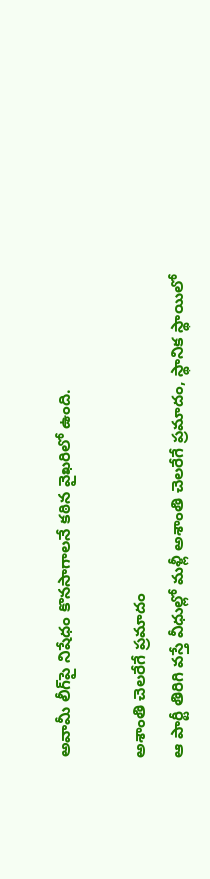అవామీ లీగ్‌పై నిషేధం కొనసాగాలనే కఠిన వైఖరిలో ఉంది.

అశాంతి చెలరేగే ప్రమాదం
ఆ పార్టీ తిరిగి వస్తే వీధుల్లో మళ్లీ అశాంతి చెలరేగే ప్రమాదం, స్థానిక స్థాయిలో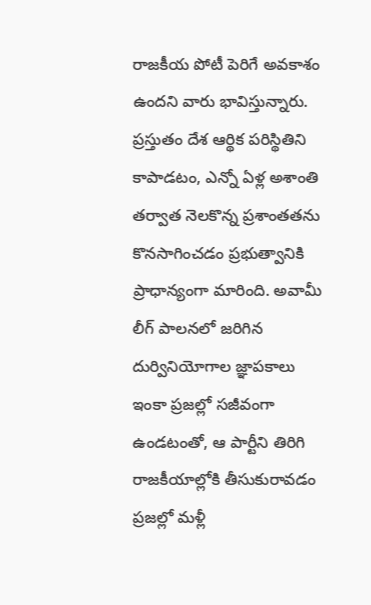రాజకీయ పోటీ పెరిగే అవకాశం ఉందని వారు భావిస్తున్నారు. ప్రస్తుతం దేశ ఆర్థిక పరిస్థితిని కాపాడటం, ఎన్నో ఏళ్ల అశాంతి తర్వాత నెలకొన్న ప్రశాంతతను కొనసాగించడం ప్రభుత్వానికి ప్రాధాన్యంగా మారింది. అవామీ లీగ్ పాలనలో జరిగిన దుర్వినియోగాల జ్ఞాపకాలు ఇంకా ప్రజల్లో సజీవంగా ఉండటంతో, ఆ పార్టీని తిరిగి రాజకీయాల్లోకి తీసుకురావడం ప్రజల్లో మళ్లీ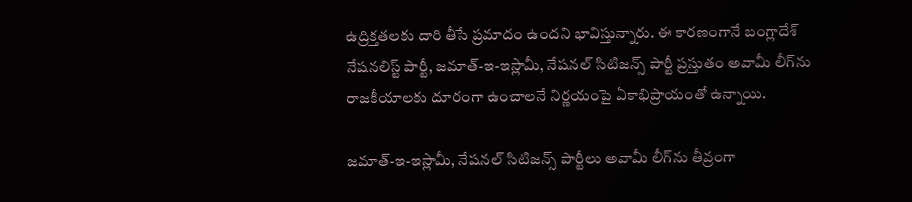ఉద్రిక్తతలకు దారి తీసే ప్రమాదం ఉందని భావిస్తున్నారు. ఈ కారణంగానే బంగ్లాదేశ్ నేషనలిస్ట్ పార్టీ, జమాత్-ఇ-ఇస్లామీ, నేషనల్ సిటిజన్స్ పార్టీ ప్రస్తుతం అవామీ లీగ్‌ను రాజకీయాలకు దూరంగా ఉంచాలనే నిర్ణయంపై ఏకాభిప్రాయంతో ఉన్నాయి.

జమాత్-ఇ-ఇస్లామీ, నేషనల్ సిటిజన్స్ పార్టీలు అవామీ లీగ్‌ను తీవ్రంగా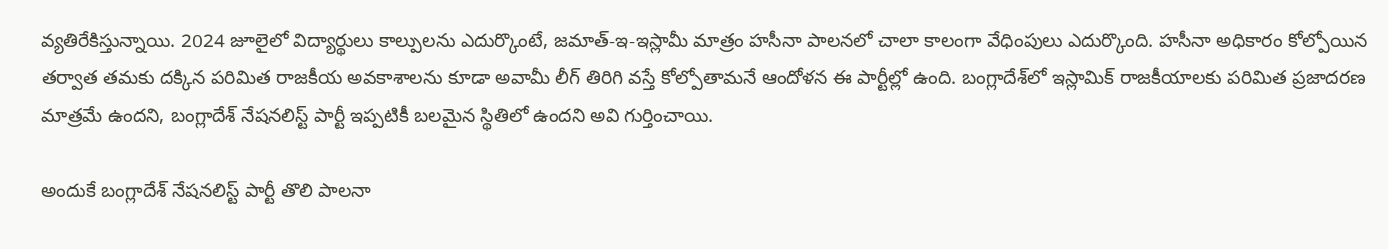వ్యతిరేకిస్తున్నాయి. 2024 జూలైలో విద్యార్థులు కాల్పులను ఎదుర్కొంటే, జమాత్-ఇ-ఇస్లామీ మాత్రం హసీనా పాలనలో చాలా కాలంగా వేధింపులు ఎదుర్కొంది. హసీనా అధికారం కోల్పోయిన తర్వాత తమకు దక్కిన పరిమిత రాజకీయ అవకాశాలను కూడా అవామీ లీగ్ తిరిగి వస్తే కోల్పోతామనే ఆందోళన ఈ పార్టీల్లో ఉంది. బంగ్లాదేశ్‌లో ఇస్లామిక్ రాజకీయాలకు పరిమిత ప్రజాదరణ మాత్రమే ఉందని, బంగ్లాదేశ్ నేషనలిస్ట్ పార్టీ ఇప్పటికీ బలమైన స్థితిలో ఉందని అవి గుర్తించాయి.

అందుకే బంగ్లాదేశ్ నేషనలిస్ట్ పార్టీ తొలి పాలనా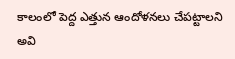కాలంలో పెద్ద ఎత్తున ఆందోళనలు చేపట్టాలని అవి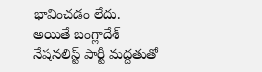భావించడం లేదు. అయితే బంగ్లాదేశ్ నేషనలిస్ట్ పార్టీ మద్దతుతో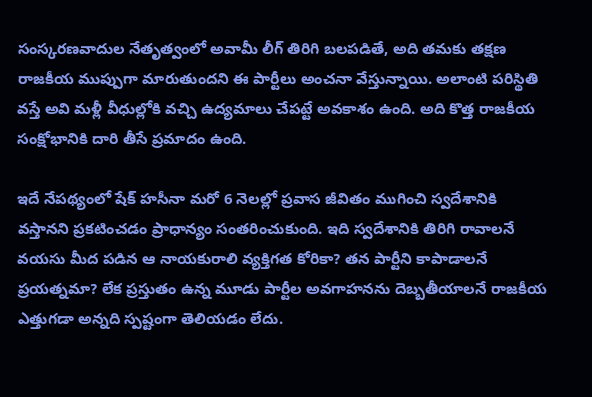సంస్కరణవాదుల నేతృత్వంలో అవామీ లీగ్ తిరిగి బలపడితే, అది తమకు తక్షణ రాజకీయ ముప్పుగా మారుతుందని ఈ పార్టీలు అంచనా వేస్తున్నాయి. అలాంటి పరిస్థితి వస్తే అవి మళ్లీ వీధుల్లోకి వచ్చి ఉద్యమాలు చేపట్టే అవకాశం ఉంది. అది కొత్త రాజకీయ సంక్షోభానికి దారి తీసే ప్రమాదం ఉంది.

ఇదే నేపథ్యంలో షేక్ హసీనా మరో 6 నెలల్లో ప్రవాస జీవితం ముగించి స్వదేశానికి వస్తానని ప్రకటించడం ప్రాధాన్యం సంతరించుకుంది. ఇది స్వదేశానికి తిరిగి రావాలనే వయసు మీద పడిన ఆ నాయకురాలి వ్యక్తిగత కోరికా? తన పార్టీని కాపాడాలనే ప్రయత్నమా? లేక ప్రస్తుతం ఉన్న మూడు పార్టీల అవగాహనను దెబ్బతీయాలనే రాజకీయ ఎత్తుగడా అన్నది స్పష్టంగా తెలియడం లేదు.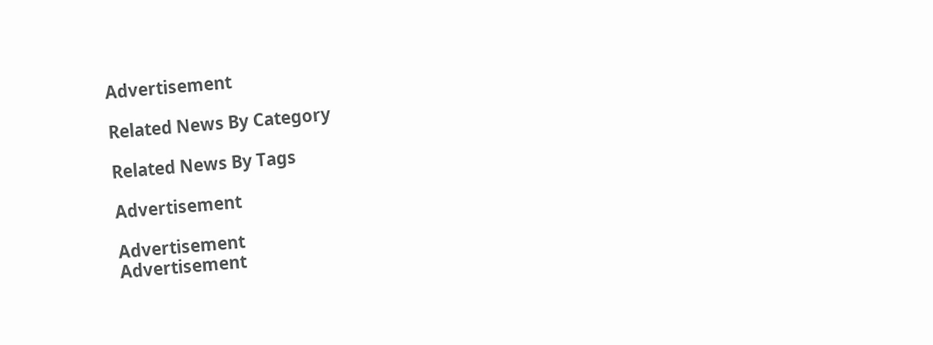Advertisement

Related News By Category

Related News By Tags

Advertisement

Advertisement
Advertisement